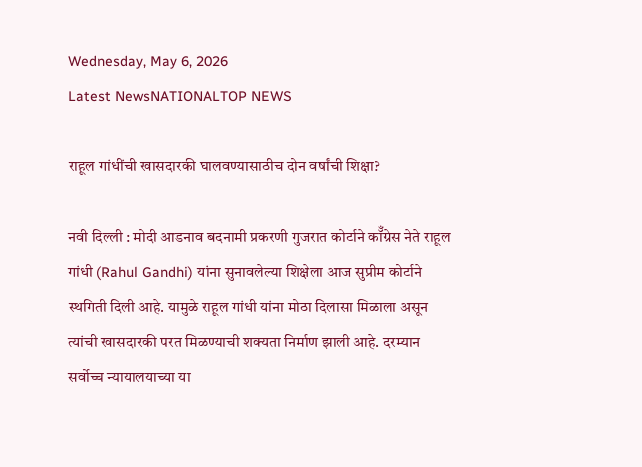Wednesday, May 6, 2026
Latest NewsNATIONALTOP NEWS

राहूल गांधींची खासदारकी घालवण्यासाठीच दोन वर्षांची शिक्षा?

नवी दिल्ली : मोदी आडनाव बदनामी प्रकरणी गुजरात कोर्टाने कॉँग्रेस नेते राहूल गांधी (Rahul Gandhi) यांना सुनावलेल्या शिक्षेला आज सुप्रीम कोर्टाने स्थगिती दिली आहे. यामुळे राहूल गांधी यांना मोठा दिलासा मिळाला असून त्यांची खासदारकी परत मिळण्याची शक्यता निर्माण झाली आहे. दरम्यान सर्वोच्च न्यायालयाच्या या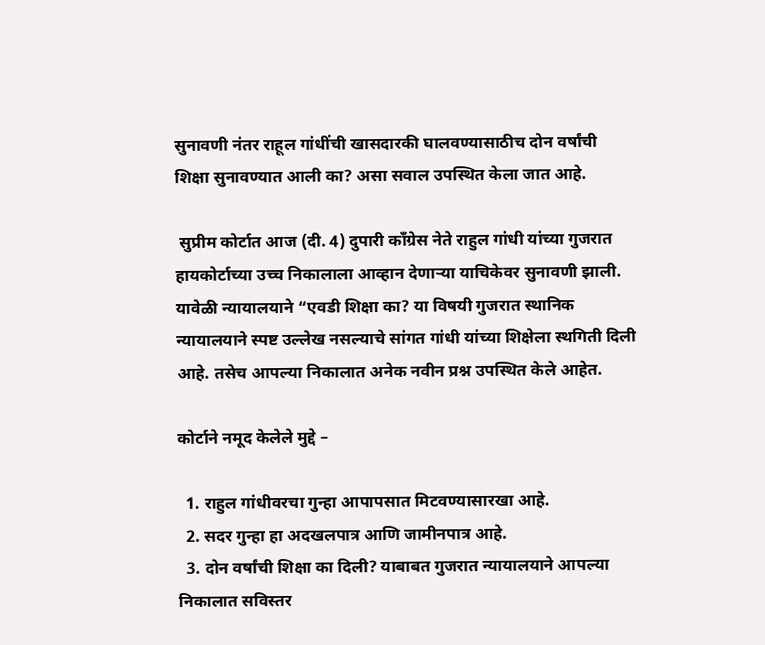सुनावणी नंतर राहूल गांधींची खासदारकी घालवण्यासाठीच दोन वर्षांची शिक्षा सुनावण्यात आली का? असा सवाल उपस्थित केला जात आहे.

 सुप्रीम कोर्टात आज (दी. 4) दुपारी काँग्रेस नेते राहुल गांधी यांच्या गुजरात हायकोर्टाच्या उच्च निकालाला आव्हान देणार्‍या याचिकेवर सुनावणी झाली. यावेळी न्यायालयाने “एवडी शिक्षा का? या विषयी गुजरात स्थानिक न्यायालयाने स्पष्ट उल्लेख नसल्याचे सांगत गांधी यांच्या शिक्षेला स्थगिती दिली आहे. तसेच आपल्या निकालात अनेक नवीन प्रश्न उपस्थित केले आहेत.

कोर्टाने नमूद केलेले मुद्दे –

  1. राहुल गांधीवरचा गुन्हा आपापसात मिटवण्यासारखा आहे.
  2. सदर गुन्हा हा अदखलपात्र आणि जामीनपात्र आहे.
  3. दोन वर्षांची शिक्षा का दिली? याबाबत गुजरात न्यायालयाने आपल्या निकालात सविस्तर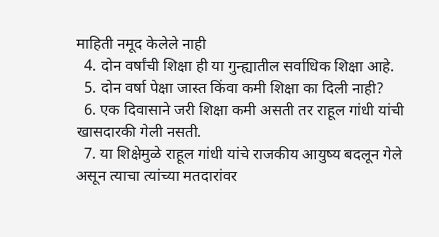माहिती नमूद केलेले नाही
  4. दोन वर्षांची शिक्षा ही या गुन्ह्यातील सर्वाधिक शिक्षा आहे.
  5. दोन वर्षा पेक्षा जास्त किंवा कमी शिक्षा का दिली नाही?
  6. एक दिवासाने जरी शिक्षा कमी असती तर राहूल गांधी यांची खासदारकी गेली नसती.
  7. या शिक्षेमुळे राहूल गांधी यांचे राजकीय आयुष्य बदलून गेले असून त्याचा त्यांच्या मतदारांवर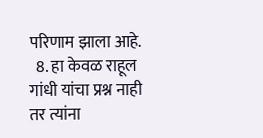परिणाम झाला आहे.
  8. हा केवळ राहूल गांधी यांचा प्रश्न नाही तर त्यांना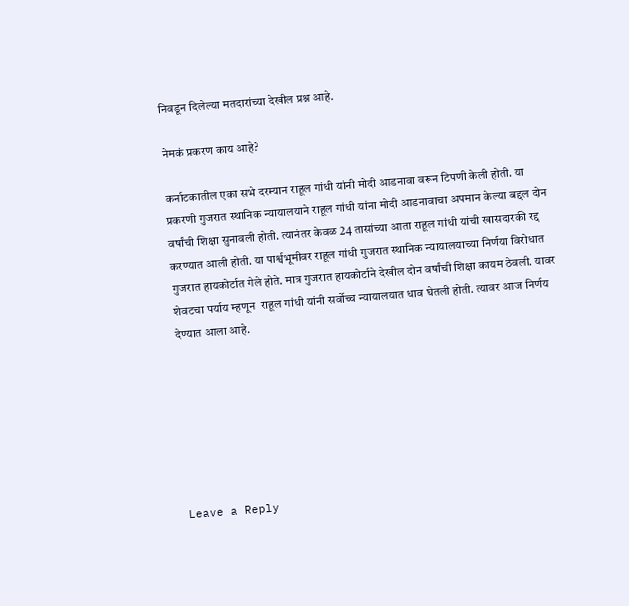निवडून दिलेल्या मतदारांच्या देखील प्रश्न आहे.

नेमकं प्रकरण काय आहे?

कर्नाटकातील एका सभे दरम्यान राहूल गांधी यांनी मोदी आडनावा वरून टिपणी केली होती. या प्रकरणी गुजरात स्थानिक न्यायालयाने राहूल गांधी यांना मोदी आडनावाचा अपमान केल्या बद्दल दोन वर्षांची शिक्षा सुनावली होती. त्यानंतर केवळ 24 तासांच्या आता राहूल गांधी यांची खासदारकी रद्द करण्यात आली होती. या पार्श्वभूमीवर राहूल गांधी गुजरात स्थानिक न्यायालयाच्या निर्णया विरोधात गुजरात हायकोर्टात गेले होते. मात्र गुजरात हायकोर्टाने देखील दोन वर्षांची शिक्षा कायम ठेवली. यावर शेवटचा पर्याय म्हणून  राहूल गांधी यांनी सर्वोच्च न्यायालयात धाव घेतली होती. त्यावर आज निर्णय देण्यात आला आहे.







Leave a Reply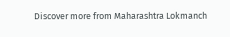Discover more from Maharashtra Lokmanch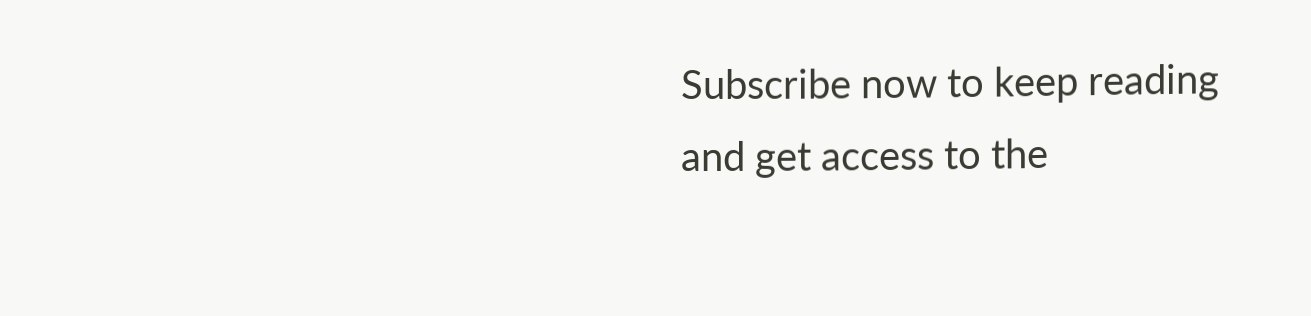Subscribe now to keep reading and get access to the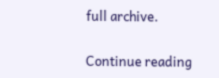full archive.

Continue reading